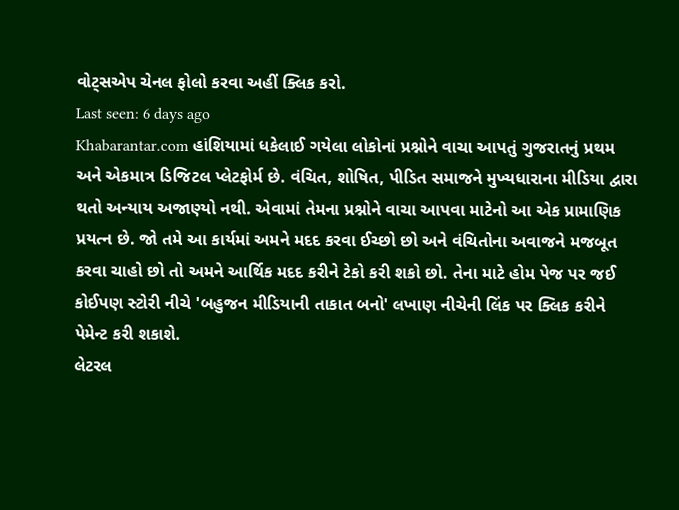વોટ્સએપ ચેનલ ફોલો કરવા અહીં ક્લિક કરો.
Last seen: 6 days ago
Khabarantar.com હાંશિયામાં ધકેલાઈ ગયેલા લોકોનાં પ્રશ્નોને વાચા આપતું ગુજરાતનું પ્રથમ અને એકમાત્ર ડિજિટલ પ્લેટફોર્મ છે. વંચિત, શોષિત, પીડિત સમાજને મુખ્યધારાના મીડિયા દ્વારા થતો અન્યાય અજાણ્યો નથી. એવામાં તેમના પ્રશ્નોને વાચા આપવા માટેનો આ એક પ્રામાણિક પ્રયત્ન છે. જો તમે આ કાર્યમાં અમને મદદ કરવા ઈચ્છો છો અને વંચિતોના અવાજને મજબૂત કરવા ચાહો છો તો અમને આર્થિક મદદ કરીને ટેકો કરી શકો છો. તેના માટે હોમ પેજ પર જઈ કોઈપણ સ્ટોરી નીચે 'બહુજન મીડિયાની તાકાત બનો' લખાણ નીચેની લિંક પર ક્લિક કરીને પેમેન્ટ કરી શકાશે.
લેટરલ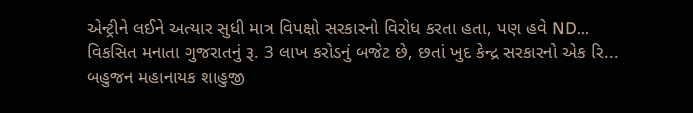એન્ટ્રીને લઈને અત્યાર સુધી માત્ર વિપક્ષો સરકારનો વિરોધ કરતા હતા, પણ હવે ND...
વિકસિત મનાતા ગુજરાતનું રૂ. 3 લાખ કરોડનું બજેટ છે, છતાં ખુદ કેન્દ્ર સરકારનો એક રિ...
બહુજન મહાનાયક શાહુજી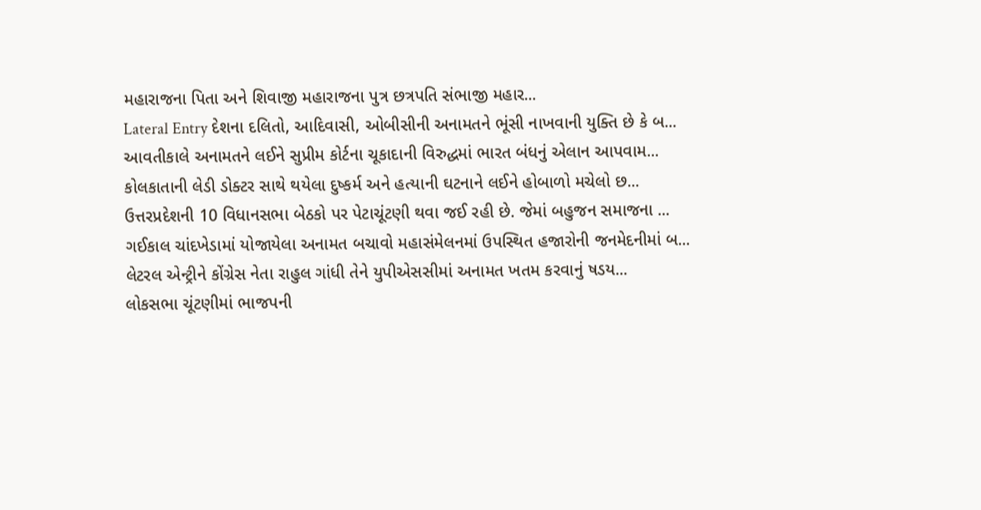મહારાજના પિતા અને શિવાજી મહારાજના પુત્ર છત્રપતિ સંભાજી મહાર...
Lateral Entry દેશના દલિતો, આદિવાસી, ઓબીસીની અનામતને ભૂંસી નાખવાની યુક્તિ છે કે બ...
આવતીકાલે અનામતને લઈને સુપ્રીમ કોર્ટના ચૂકાદાની વિરુદ્ધમાં ભારત બંધનું એલાન આપવામ...
કોલકાતાની લેડી ડોક્ટર સાથે થયેલા દુષ્કર્મ અને હત્યાની ઘટનાને લઈને હોબાળો મચેલો છ...
ઉત્તરપ્રદેશની 10 વિધાનસભા બેઠકો પર પેટાચૂંટણી થવા જઈ રહી છે. જેમાં બહુજન સમાજના ...
ગઈકાલ ચાંદખેડામાં યોજાયેલા અનામત બચાવો મહાસંમેલનમાં ઉપસ્થિત હજારોની જનમેદનીમાં બ...
લેટરલ એન્ટ્રીને કોંગ્રેસ નેતા રાહુલ ગાંધી તેને યુપીએસસીમાં અનામત ખતમ કરવાનું ષડય...
લોકસભા ચૂંટણીમાં ભાજપની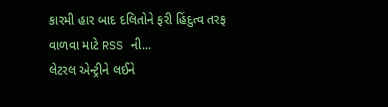કારમી હાર બાદ દલિતોને ફરી હિંદુત્વ તરફ વાળવા માટે RSS ની...
લેટરલ એન્ટ્રીને લઈને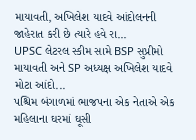માયાવતી, અખિલેશ યાદવે આંદોલનની જાહેરાત કરી છે ત્યારે હવે રા...
UPSC લેટરલ સ્કીમ સામે BSP સુપ્રીમો માયાવતી અને SP અધ્યક્ષ અખિલેશ યાદવે મોટા આંદો...
પશ્ચિમ બંગાળમાં ભાજપના એક નેતાએ એક મહિલાના ઘરમાં ઘૂસી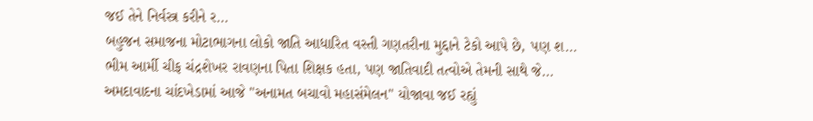જઈ તેને નિર્વસ્ત્ર કરીને ર...
બહુજન સમાજના મોટાભાગના લોકો જાતિ આધારિત વસ્તી ગણતરીના મુદ્દાને ટેકો આપે છે, પણ શ...
ભીમ આર્મી ચીફ ચંદ્રશેખર રાવણના પિતા શિક્ષક હતા, પણ જાતિવાદી તત્વોએ તેમની સાથે જે...
અમદાવાદના ચાંદખેડામાં આજે "અનામત બચાવો મહાસંમેલન" યોજાવા જઈ રહ્યું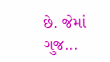છે. જેમાં ગુજ...